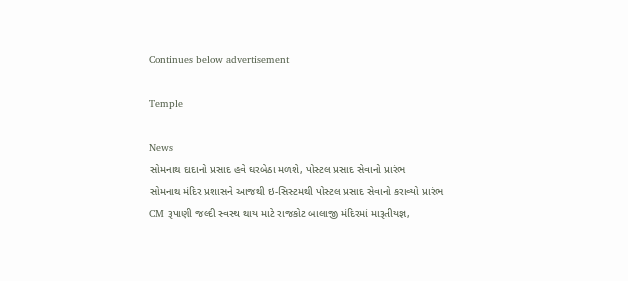Continues below advertisement

Temple

News
સોમનાથ દાદાનો પ્રસાદ હવે ઘરબેઠા મળશે, પોસ્ટલ પ્રસાદ સેવાનો પ્રારંભ
સોમનાથ મંદિર પ્રશાસને આજથી ઇ-સિસ્ટમથી પોસ્ટલ પ્રસાદ સેવાનો કરાવ્યો પ્રારંભ
CM રૂપાણી જલ્દી સ્વસ્થ થાય માટે રાજકોટ બાલાજી મંદિરમાં મારૂતીયજ્ઞ,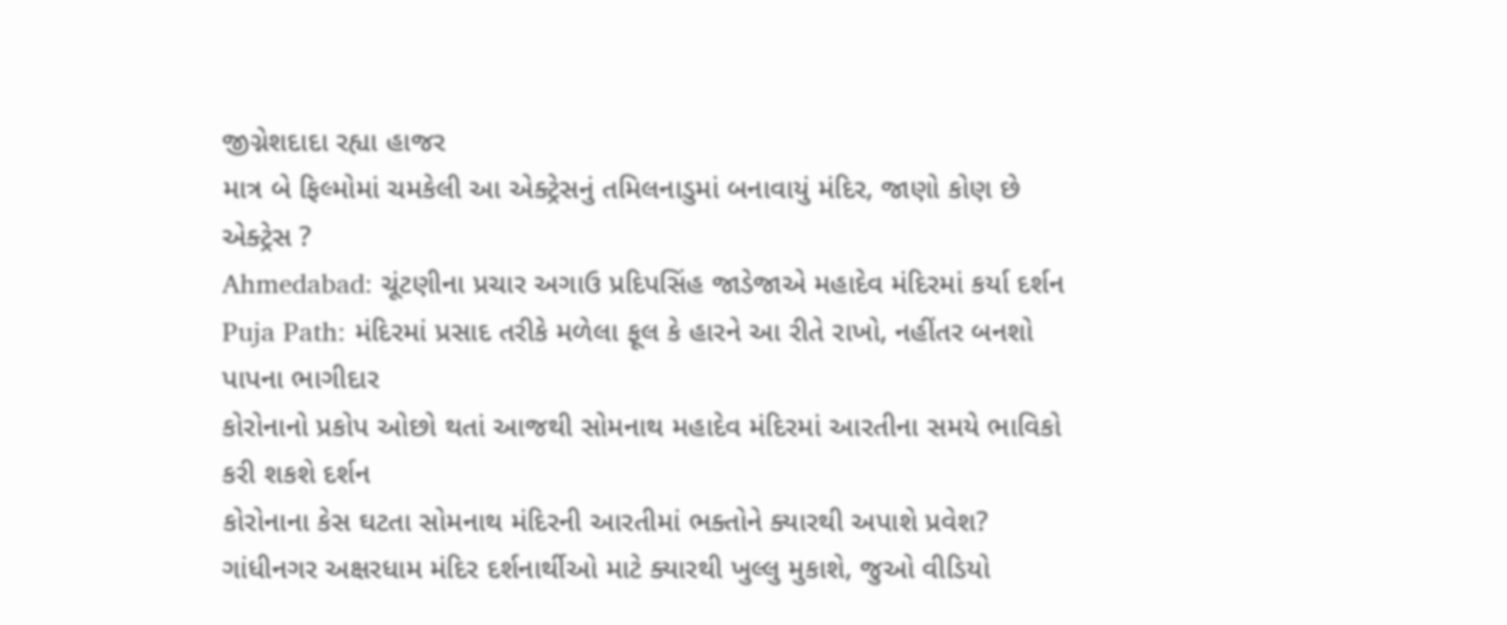જીગ્નેશદાદા રહ્યા હાજર
માત્ર બે ફિલ્મોમાં ચમકેલી આ એક્ટ્રેસનું તમિલનાડુમાં બનાવાયું મંદિર, જાણો કોણ છે એક્ટ્રેસ ?
Ahmedabad: ચૂંટણીના પ્રચાર અગાઉ પ્રદિપસિંહ જાડેજાએ મહાદેવ મંદિરમાં કર્યા દર્શન
Puja Path: મંદિરમાં પ્રસાદ તરીકે મળેલા ફૂલ કે હારને આ રીતે રાખો, નહીંતર બનશો પાપના ભાગીદાર
કોરોનાનો પ્રકોપ ઓછો થતાં આજથી સોમનાથ મહાદેવ મંદિરમાં આરતીના સમયે ભાવિકો કરી શકશે દર્શન
કોરોનાના કેસ ઘટતા સોમનાથ મંદિરની આરતીમાં ભક્તોને ક્યારથી અપાશે પ્રવેશ?
ગાંધીનગર અક્ષરધામ મંદિર દર્શનાર્થીઓ માટે ક્યારથી ખુલ્લુ મુકાશે, જુઓ વીડિયો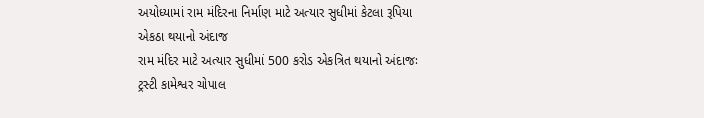અયોધ્યામાં રામ મંદિરના નિર્માણ માટે અત્યાર સુધીમાં કેટલા રૂપિયા એકઠા થયાનો અંદાજ
રામ મંદિર માટે અત્યાર સુધીમાં 500 કરોડ એકત્રિત થયાનો અંદાજઃ ટ્રસ્ટી કામેશ્વર ચોપાલ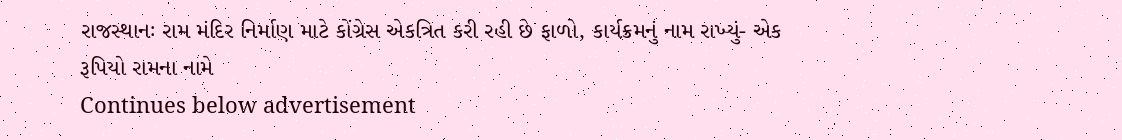રાજસ્થાનઃ રામ મંદિર નિર્માણ માટે કોંગ્રેસ એકત્રિત કરી રહી છે ફાળો, કાર્યક્રમનું નામ રાખ્યું- એક રૂપિયો રામના નામે
Continues below advertisement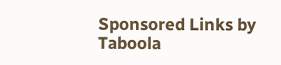Sponsored Links by Taboola